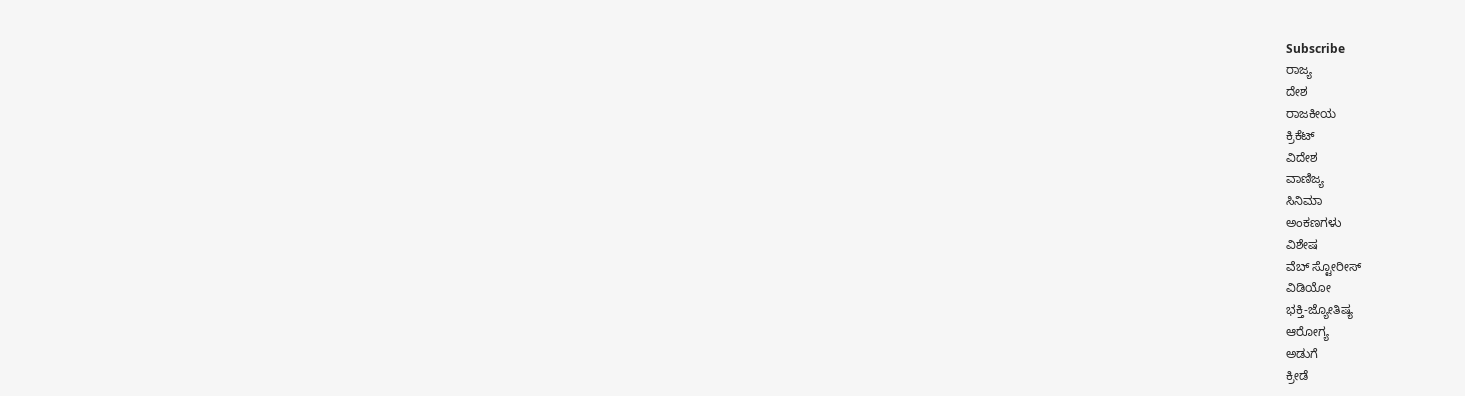Subscribe
ರಾಜ್ಯ
ದೇಶ
ರಾಜಕೀಯ
ಕ್ರಿಕೆಟ್
ವಿದೇಶ
ವಾಣಿಜ್ಯ
ಸಿನಿಮಾ
ಅಂಕಣಗಳು
ವಿಶೇಷ
ವೆಬ್ ಸ್ಟೋರೀಸ್
ವಿಡಿಯೋ
ಭಕ್ತಿ-ಜ್ಯೋತಿಷ್ಯ
ಆರೋಗ್ಯ
ಅಡುಗೆ
ಕ್ರೀಡೆ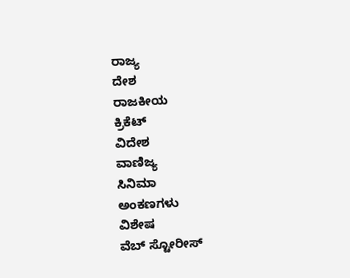ರಾಜ್ಯ
ದೇಶ
ರಾಜಕೀಯ
ಕ್ರಿಕೆಟ್
ವಿದೇಶ
ವಾಣಿಜ್ಯ
ಸಿನಿಮಾ
ಅಂಕಣಗಳು
ವಿಶೇಷ
ವೆಬ್ ಸ್ಟೋರೀಸ್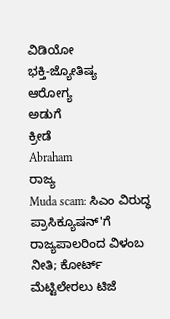ವಿಡಿಯೋ
ಭಕ್ತಿ-ಜ್ಯೋತಿಷ್ಯ
ಆರೋಗ್ಯ
ಅಡುಗೆ
ಕ್ರೀಡೆ
Abraham
ರಾಜ್ಯ
Muda scam: ಸಿಎಂ ವಿರುದ್ಧ ಪ್ರಾಸಿಕ್ಯೂಷನ್'ಗೆ ರಾಜ್ಯಪಾಲರಿಂದ ವಿಳಂಬ ನೀತಿ; ಕೋರ್ಟ್ ಮೆಟ್ಟಿಲೇರಲು ಟಿಜೆ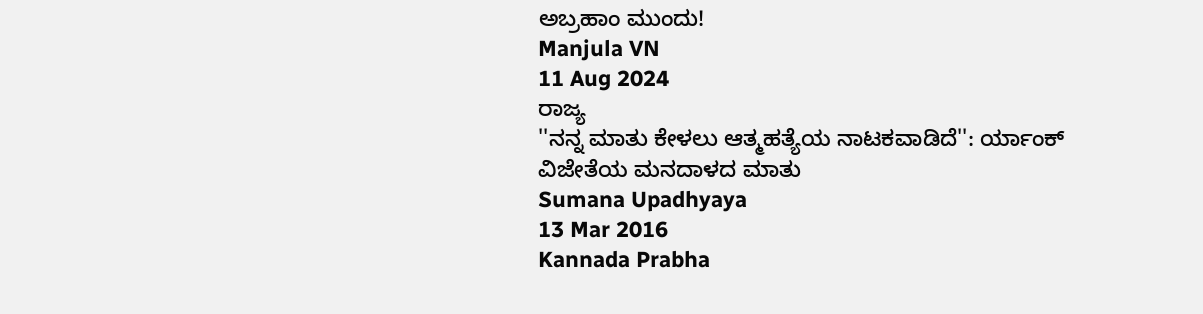ಅಬ್ರಹಾಂ ಮುಂದು!
Manjula VN
11 Aug 2024
ರಾಜ್ಯ
''ನನ್ನ ಮಾತು ಕೇಳಲು ಆತ್ಮಹತ್ಯೆಯ ನಾಟಕವಾಡಿದೆ'': ರ್ಯಾಂಕ್ ವಿಜೇತೆಯ ಮನದಾಳದ ಮಾತು
Sumana Upadhyaya
13 Mar 2016
Kannada Prabha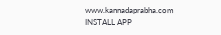www.kannadaprabha.com
INSTALL APP